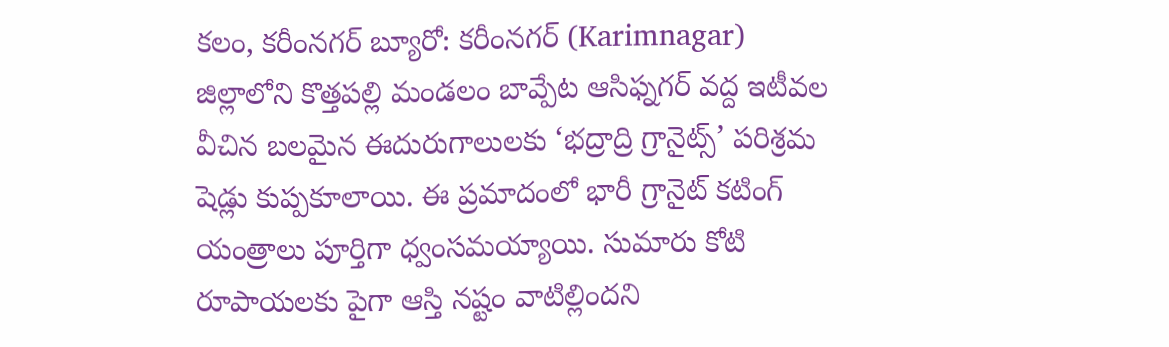కలం, కరీంనగర్ బ్యూరో: కరీంనగర్ (Karimnagar) జిల్లాలోని కొత్తపల్లి మండలం బావ్పేట ఆసిఫ్నగర్ వద్ద ఇటీవల వీచిన బలమైన ఈదురుగాలులకు ‘భద్రాద్రి గ్రానైట్స్’ పరిశ్రమ షెడ్లు కుప్పకూలాయి. ఈ ప్రమాదంలో భారీ గ్రానైట్ కటింగ్ యంత్రాలు పూర్తిగా ధ్వంసమయ్యాయి. సుమారు కోటి రూపాయలకు పైగా ఆస్తి నష్టం వాటిల్లిందని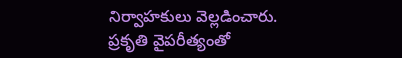నిర్వాహకులు వెల్లడించారు. ప్రకృతి వైపరీత్యంతో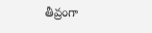తీవ్రంగా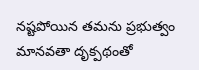నష్టపోయిన తమను ప్రభుత్వం మానవతా దృక్పథంతో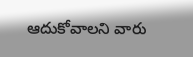ఆదుకోవాలని వారు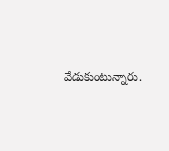వేడుకుంటున్నారు.